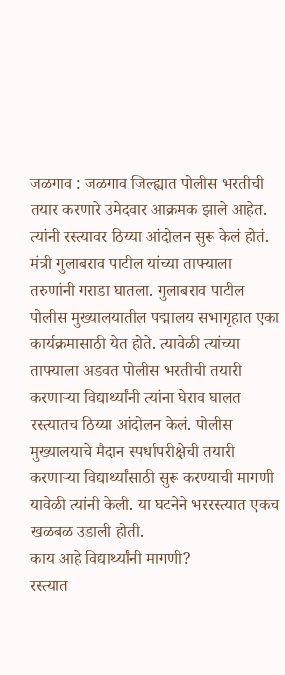जळगाव : जळगाव जिल्ह्यात पोलीस भरतीची तयार करणारे उमेदवार आक्रमक झाले आहेत. त्यांनी रस्त्यावर ठिय्या आंदोलन सुरू केलं होतं. मंत्री गुलाबराव पाटील यांच्या ताफ्याला तरुणांनी गराडा घातला. गुलाबराव पाटील पोलीस मुख्यालयातील पद्मालय सभागृहात एका कार्यक्रमासाठी येत होते. त्यावेळी त्यांच्या ताफ्याला अडवत पोलीस भरतीची तयारी करणाऱ्या विद्यार्थ्यांनी त्यांना घेराव घालत रस्त्यातच ठिय्या आंदोलन केलं. पोलीस मुख्यालयाचे मैदान स्पर्धापरीक्षेची तयारी करणाऱ्या विद्यार्थ्यांसाठी सुरू करण्याची मागणी यावेळी त्यांनी केली. या घटनेने भररस्त्यात एकच खळबळ उडाली होती.
काय आहे विद्यार्थ्यांनी मागणी?
रस्त्यात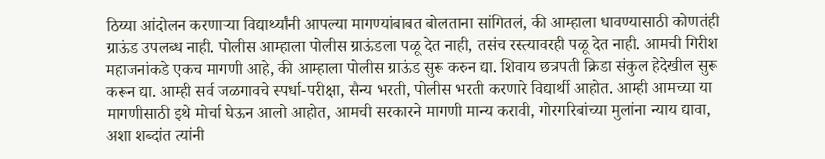ठिय्या आंदोलन करणाऱ्या विद्यार्थ्यांनी आपल्या मागण्यांबाबत बोलताना सांगितलं, की आम्हाला धावण्यासाठी कोणतंही ग्राऊंड उपलब्ध नाही. पोलीस आम्हाला पोलीस ग्राऊंडला पळू देत नाही, तसंच रस्त्यावरही पळू देत नाही. आमची गिरीश महाजनांकडे एकच मागणी आहे, की आम्हाला पोलीस ग्राऊंड सुरू करुन द्या. शिवाय छत्रपती क्रिडा संकुल हेदेखील सुरू करून द्या. आम्ही सर्व जळगावचे स्पर्धा-परीक्षा, सैन्य भरती, पोलीस भरती करणारे विद्यार्थी आहोत. आम्ही आमच्या या मागणीसाठी इथे मोर्चा घेऊन आलो आहोत, आमची सरकारने मागणी मान्य करावी, गोरगरिबांच्या मुलांना न्याय द्यावा, अशा शब्दांत त्यांनी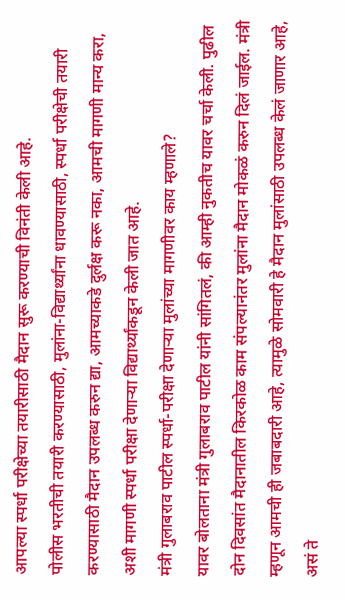आपल्या स्पर्धा परीक्षेच्या तयारीसाठी मैदान सुरू करण्याची विनंती केली आहे.
पोलीस भरतीची तयारी करण्यासाठी, मुलांना-विद्यार्थ्यांना धावण्यासाठी, स्पर्धा परीक्षेची तयारी करण्यासाठी मैदान उपलब्ध करुन द्या, आमच्याकडे दुर्लक्ष करू नका, आमची मागणी मान्य करा, अशी मागणी स्पर्धा परीक्षा देणाऱ्या विद्यार्थ्यांकडून केली जात आहे.
मंत्री गुलाबराव पाटील स्पर्धा-परीक्षा देणाऱ्या मुलांच्या मागणीवर काय म्हणाले?
यावर बोलताना मंत्री गुलाबराव पाटील यांनी सांगितलं, की आम्ही नुकतीच यावर चर्चा केली. पुढील दोन दिवसांत मैदानातील किरकोळ काम संपल्यानंतर मुलांना मैदान मोकळं करुन दिलं जाईल. मंत्री म्हणून आमची ही जबाबदारी आहे, त्यामुळे सोमवारी हे मैदान मुलांसाठी उपलब्ध केलं जाणार आहे, असं ते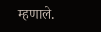म्हणाले.